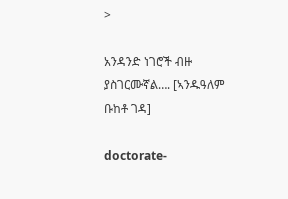>

አንዳንድ ነገሮች ብዙ ያስገርሙኛል…. [ኣንዱዓለም ቡከቶ ገዳ]

doctorate-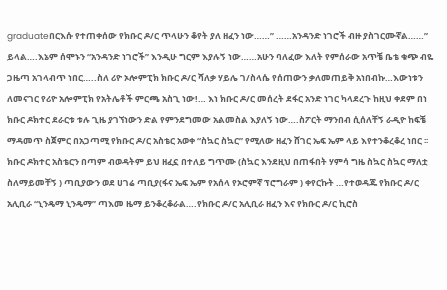graduateበርእሱ የተጠቀሰው የክቡር ዶ/ር ጥላሁን ቆየት ያለ ዘፈን ነው……” ……አንዳንድ ነገሮች ብዙ ያስገርሙኛል……” ይላል….እኔም ሰሞኑን “አንዳንድ ነገሮች” እንዲሁ ግርም እያሉኝ ነው……አሁን ባለፈው እለት የምሰራው አጥቼ ቤቴ ቁጭ ብዬ ጋዜጣ አገላብጥ ነበር…..ስለ ሪዮ ኦሎምፒክ ክቡር ዶ/ር ሻለቃ ሃይሌ ገ/ስላሴ የሰጠውን ቃለመጠይቅ አነበብኩ…እውነቱን ለመናገር የሪዮ አሎምፒክ የአትሌቶች ምርጫ አስጊ ነው!… እነ ክቡር ዶ/ር መሰረት ደፋር አንድ ነገር ካላደረጉ ከዚህ ቀደም በነ ክቡር ዶክተር ደራርቱ ቱሉ ጊዜ ያገኘነውን ድል የምንደግመው አልመስል እያለኝ ነው….ስፖርት ማንበብ ሲሰለቸኝ ራዲዮ ከፍቼ ማዳመጥ ስጀምር በአጋጣሚ የክቡር ዶ/ር አስቴር አወቀ “ስኳር ስኳር” የሚለው ዘፈን ሸገር ኤፍ ኤም ላይ እየተንቆረቆረ ነበር ፡፡ክቡር ዶክተር አስቴርን በጣም ብወዳትም ይህ ዘፈኗ በተለይ ግጥሙ (ስኳር እንደዚህ በጠፋበት ሃምሳ ግዜ ስኳር ስኳር ማለቷ ስለማይመቸኝ ) ጣቢያውን ወደ ሀገሬ ጣቢያ(ፋና ኤፍ ኤም የአሰላ የኦሮምኛ ፕሮግራም ) ቀየርኩት …የተወዳጁ የክቡር ዶ/ር አሊቢራ “ኒንዴማ ኒንዴማ” ጣእመ ዜማ ይንቆረቆራል….የክቡር ዶ/ር አሊቢራ ዘፈን እና የክቡር ዶ/ር ኪሮስ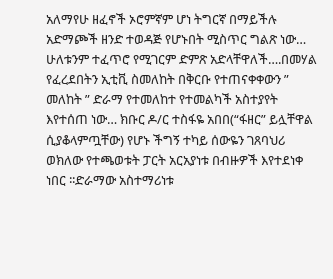አለማየሁ ዘፈኖች ኦሮምኛም ሆነ ትግርኛ በማይችሉ አድማጮች ዘንድ ተወዳጅ የሆኑበት ሚስጥር ግልጽ ነው… ሁለቱንም ተፈጥሮ የሚገርም ድምጽ አድላቸዋለች….በመሃል የፈረደበትን ኢቲቪ ስመለከት በቅርቡ የተጠናቀቀውን ” መለከት ” ድራማ የተመለከተ የተመልካች አስተያየት እየተሰጠ ነው… ክቡር ዶ/ር ተስፋዬ አበበ(“ፋዘር” ይሏቸዋል ሲያቆላምጧቸው) የሆኑ ችግኝ ተካይ ሰውዬን ገጸባህሪ ወክለው የተጫወቱት ፓርት አርአያነቱ በብዙዎች እየተደነቀ ነበር ፡፡ድራማው አስተማሪነቱ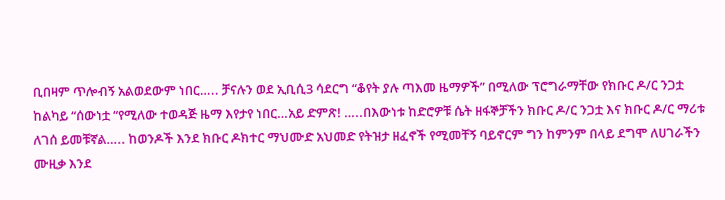ቢበዛም ጥሎብኝ አልወደውም ነበር….. ቻናሉን ወደ ኢቢሲ3 ሳደርግ “ቆየት ያሉ ጣእመ ዜማዎች” በሚለው ፕሮግራማቸው የክቡር ዶ/ር ንጋቷ ከልካይ “ሰውነቷ “የሚለው ተወዳጅ ዜማ እየታየ ነበር…አይ ድምጽ! …..በእውነቱ ከድሮዎቹ ሴት ዘፋኞቻችን ክቡር ዶ/ር ንጋቷ እና ክቡር ዶ/ር ማሪቱ ለገሰ ይመቹኛል….. ከወንዶች እንደ ክቡር ዶክተር ማህሙድ አህመድ የትዝታ ዘፈኖች የሚመቸኝ ባይኖርም ግን ከምንም በላይ ደግሞ ለሀገራችን ሙዚቃ እንደ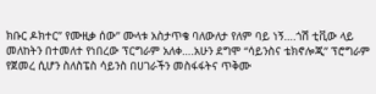ክቡር ዶክተር” የሙዚቃ ሰው” ሙላቱ አስታጥቄ ባለውለታ የለም ባይ ነኝ….ጎሽ ቲቪው ላይ መለከትን በተመለተ የነበረው ፕርግራም አለቀ….አሁን ደግሞ “ሳይንስና ቴክኖሎጂ” ፕሮግራም የጀመረ ሲሆን ስለስፔስ ሳይንስ በሀገራችን መስፋፋትና ጥቅሙ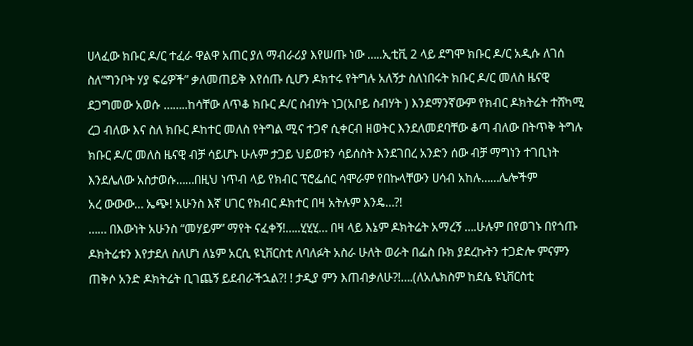ሀላፈው ክቡር ዶ/ር ተፈራ ዋልዋ አጠር ያለ ማብራሪያ እየሠጡ ነው …..ኢቲቪ 2 ላይ ደግሞ ክቡር ዶ/ር አዲሱ ለገሰ ስለ”ግንቦት ሃያ ፍሬዎች” ቃለመጠይቅ እየሰጡ ሲሆን ዶክተሩ የትግሉ አለኝታ ስለነበሩት ክቡር ዶ/ር መለስ ዜናዊ ደጋግመው አወሱ ……..ከሳቸው ለጥቆ ክቡር ዶ/ር ስብሃት ነጋ(አቦይ ስብሃት ) እንደማንኛውም የክብር ዶክትሬት ተሸካሚ ረጋ ብለው እና ስለ ክቡር ዶከተር መለስ የትግል ሚና ተጋኖ ሲቀርብ ዘወትር እንደለመደባቸው ቆጣ ብለው በትጥቅ ትግሉ ክቡር ዶ/ር መለስ ዜናዊ ብቻ ሳይሆኑ ሁሉም ታጋይ ህይወቱን ሳይሰስት እንደገበረ አንድን ሰው ብቻ ማግነን ተገቢነት እንደሌለው አስታወሱ……በዚህ ነጥብ ላይ የክብር ፕሮፌሰር ሳሞራም የበኩላቸውን ሀሳብ አከሉ……ሌሎችም
አረ ውውው… ኤጭ! አሁንስ እኛ ሀገር የክብር ዶክተር በዛ አትሉም እንዴ…?!
…… በእውነት አሁንስ “መሃይም” ማየት ናፈቀኝ!…..ሂሂሂ… በዛ ላይ እኔም ዶክትሬት አማረኝ ….ሁሉም በየወገኑ በየጎጡ ዶክትሬቱን እየታደለ ስለሆነ ለኔም አርሲ ዩኒቨርስቲ ለባለፉት አስራ ሁለት ወራት በፌስ ቡክ ያደረኩትን ተጋድሎ ምናምን ጠቅሶ አንድ ዶክትሬት ቢገጨኝ ይደብራችኋል?! ! ታዲያ ምን እጠብቃለሁ?!….(ለአሌክስም ከደሴ ዩኒቨርስቲ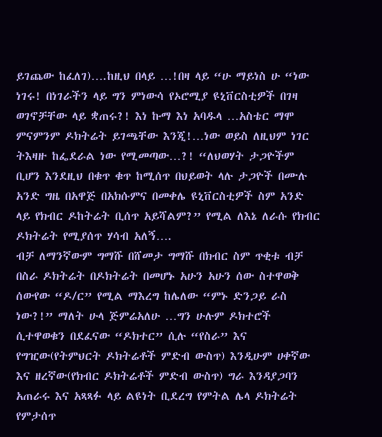ይገጨው ከፈለገ)….ከዚህ በላይ …!በዛ ላይ “ሁ ማይነስ ሁ “ነው ነገሩ! በነገራችን ላይ ግን ምነውሳ የኦሮሚያ ዩኒቨርስቲዎች በገዛ ወገኖቻቸው ላይ ቋጠሩ?! እነ ኩማ እነ አባዱላ …አስቴር ማሞ ምናምንም ዶክትሬት ይገጫቸው እንጂ!…ነው ወይስ ለዚህም ነገር ትእዛዙ ከፌደራል ነው የሚመጣው…?! “ለህወሃት ታጋዮችም ቢሆን እንደዚህ በቁጥ ቁጥ ከሚሰጥ በህይወት ላሉ ታጋዮች በሙሉ አንድ ግዜ በአዋጅ በአክሱምና በመቀሌ ዩኒቨርስቲዎች ስም አንድ ላይ የክብር ዶከትሬት ቢሰጥ አይሻልም?” የሚል ለእኔ ለራሱ የክብር ዶክትሬት የሚያሰጥ ሃሳብ አለኝ….
ብቻ ለማንኛውም ግማሹ በሸመታ ግማሹ በክብር ስም ጥቂቱ ብቻ በስራ ዶክትሬት በዶክትሬት በመሆኑ አሁን አሁን ሰው ስተዋወቅ ሰውየው “ዶ/ር” የሚል ማእረግ ከሌለው “ምኑ ድንጋይ ራስ ነው?!” ማለት ሁላ ጅምሬአለሁ …ግን ሁሉም ዶክተሮች ሲተዋወቁን በደፈናው “ዶክተር” ሲሉ “የስራ” እና የግዢው(የትምህርት ዶክትሬቶች ምድብ ውስጥ) እንዲሁም ሀቀኛው እና ዘረኛው(የክብር ዶክትሬቶች ምድብ ውስጥ) ግራ እንዳያጋባን አጠራሩ እና አጻጻፉ ላይ ልዩነት ቢደረግ የምትል ሌላ ዶክትሬት የምታሰጥ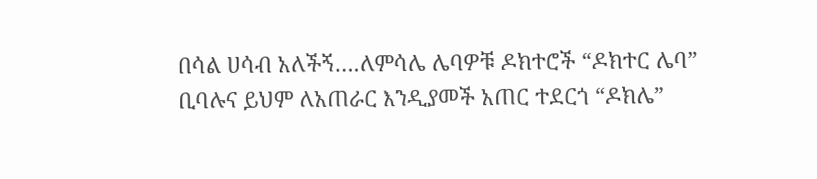በሳል ሀሳብ አለችኝ….ለምሳሌ ሌባዎቹ ዶክተሮች “ዶክተር ሌባ” ቢባሉና ይህም ለአጠራር እንዲያመች አጠር ተደርጎ “ዶክሌ”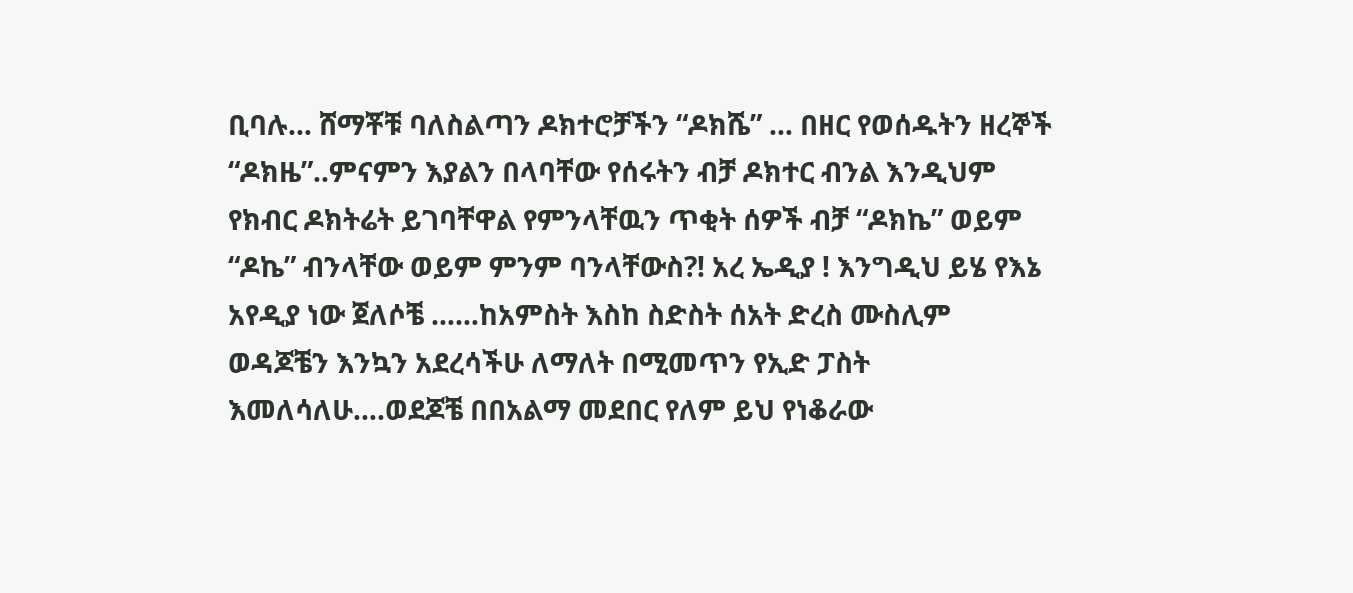ቢባሉ… ሸማቾቹ ባለስልጣን ዶክተሮቻችን “ዶክሼ” … በዘር የወሰዱትን ዘረኞች “ዶክዜ”..ምናምን እያልን በላባቸው የሰሩትን ብቻ ዶክተር ብንል እንዲህም የክብር ዶክትሬት ይገባቸዋል የምንላቸዉን ጥቂት ሰዎች ብቻ “ዶክኬ” ወይም “ዶኬ” ብንላቸው ወይም ምንም ባንላቸውስ?! አረ ኤዲያ ! እንግዲህ ይሄ የእኔ አየዲያ ነው ጀለሶቼ ……ከአምስት እስከ ስድስት ሰአት ድረስ ሙስሊም ወዳጆቼን እንኳን አደረሳችሁ ለማለት በሚመጥን የኢድ ፓስት እመለሳለሁ….ወደጆቼ በበአልማ መደበር የለም ይህ የነቆራው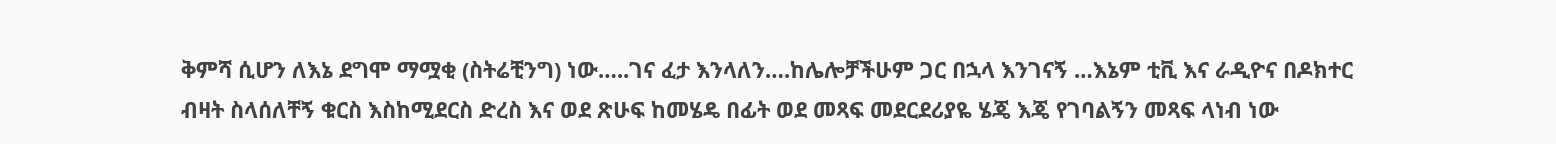ቅምሻ ሲሆን ለእኔ ደግሞ ማሟቂ (ስትሬቺንግ) ነው…..ገና ፈታ እንላለን….ከሌሎቻችሁም ጋር በኋላ እንገናኝ …እኔም ቲቪ እና ራዲዮና በዶክተር ብዛት ስላሰለቸኝ ቁርስ እስከሚደርስ ድረስ እና ወደ ጽሁፍ ከመሄዴ በፊት ወደ መጻፍ መደርደሪያዬ ሄጄ እጄ የገባልኝን መጻፍ ላነብ ነው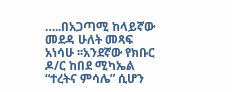…..በአጋጣሚ ከላይኛው መደዳ ሁለት መጻፍ አነሳሁ ፡፡አንደኛው የክቡር ዶ/ር ከበደ ሚካኤል “ተረትና ምሳሌ” ሲሆን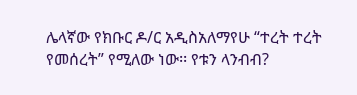ሌላኛው የክቡር ዶ/ር አዲስአለማየሁ “ተረት ተረት የመሰረት” የሚለው ነው፡፡ የቱን ላንብብ?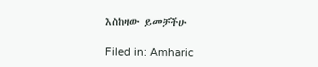እስከዛው ይመቻችሁ

Filed in: Amharic